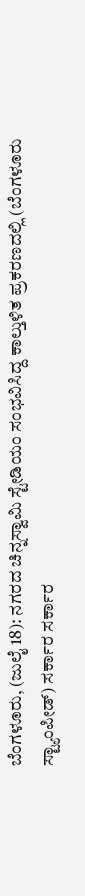ಬೆಂಗಳೂರು, (ಜುಲೈ 18): ನಗರದ ಚಿನ್ನಸ್ವಾಮಿ ಸ್ಟೇಡಿಯಂ ಸಂಭವಿಸಿದ್ದ ಕಾಲ್ತುಳಿತ ಪ್ರಕರಣದಲ್ಲಿ (ಬೆಂಗಳೂರು ಸ್ಟ್ಯಾಂಪೀಡ್) ಸರ್ಕಾರ ಸರ್ಕಾರ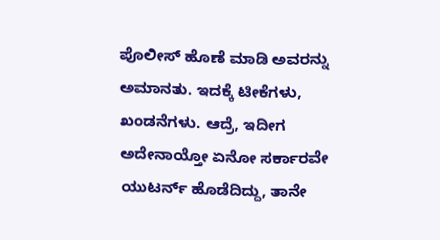ಪೊಲೀಸ್ ಹೊಣೆ ಮಾಡಿ ಅವರನ್ನು ಅಮಾನತು. ಇದಕ್ಕೆ ಟೀಕೆಗಳು, ಖಂಡನೆಗಳು. ಆದ್ರೆ, ಇದೀಗ ಅದೇನಾಯ್ತೋ ಏನೋ ಸರ್ಕಾರವೇ ಯುಟರ್ನ್ ಹೊಡೆದಿದ್ದು, ತಾನೇ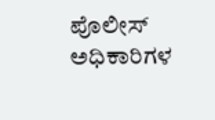ಪೊಲೀಸ್ ಅಧಿಕಾರಿಗಳ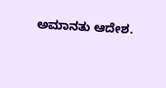ಅಮಾನತು ಆದೇಶ.